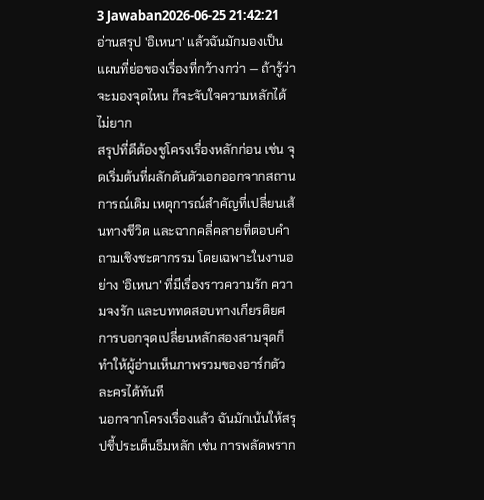3 Jawaban2026-06-25 21:42:21
อ่านสรุป 'อิเหนา' แล้วฉันมักมองเป็นแผนที่ย่อของเรื่องที่กว้างกว่า — ถ้ารู้ว่าจะมองจุดไหน ก็จะจับใจความหลักได้ไม่ยาก
สรุปที่ดีต้องชูโครงเรื่องหลักก่อน เช่น จุดเริ่มต้นที่ผลักดันตัวเอกออกจากสถานการณ์เดิม เหตุการณ์สำคัญที่เปลี่ยนเส้นทางชีวิต และฉากคลี่คลายที่ตอบคำถามเชิงชะตากรรม โดยเฉพาะในงานอย่าง 'อิเหนา' ที่มีเรื่องราวความรัก ความจงรัก และบททดสอบทางเกียรติยศ การบอกจุดเปลี่ยนหลักสองสามจุดก็ทำให้ผู้อ่านเห็นภาพรวมของอาร์กตัวละครได้ทันที
นอกจากโครงเรื่องแล้ว ฉันมักเน้นให้สรุปชี้ประเด็นธีมหลัก เช่น การพลัดพราก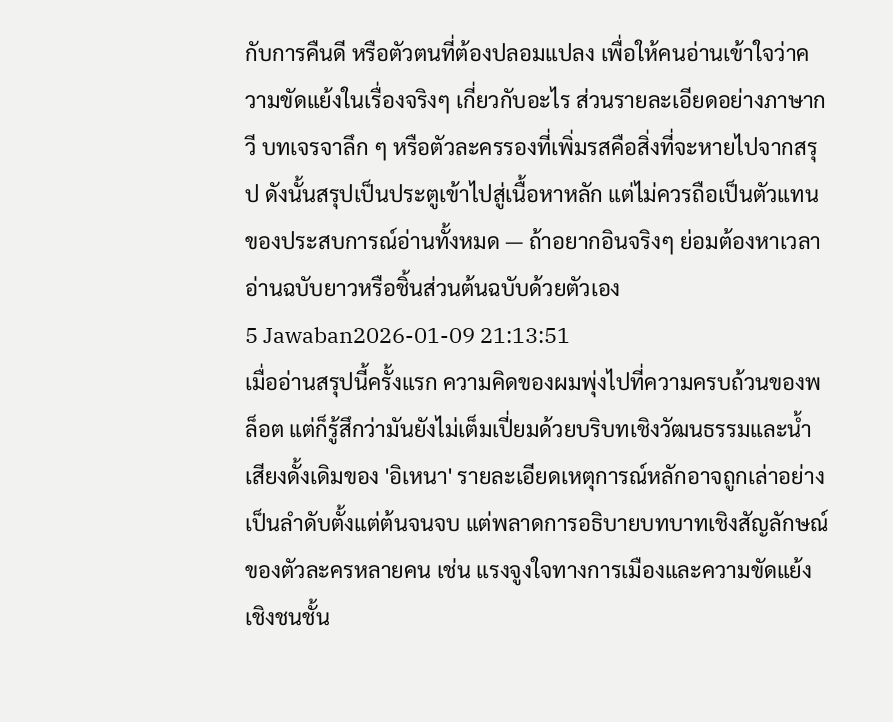กับการคืนดี หรือตัวตนที่ต้องปลอมแปลง เพื่อให้คนอ่านเข้าใจว่าความขัดแย้งในเรื่องจริงๆ เกี่ยวกับอะไร ส่วนรายละเอียดอย่างภาษากวี บทเจรจาลึก ๆ หรือตัวละครรองที่เพิ่มรสคือสิ่งที่จะหายไปจากสรุป ดังนั้นสรุปเป็นประตูเข้าไปสู่เนื้อหาหลัก แต่ไม่ควรถือเป็นตัวแทนของประสบการณ์อ่านทั้งหมด — ถ้าอยากอินจริงๆ ย่อมต้องหาเวลาอ่านฉบับยาวหรือชิ้นส่วนต้นฉบับด้วยตัวเอง
5 Jawaban2026-01-09 21:13:51
เมื่ออ่านสรุปนี้ครั้งแรก ความคิดของผมพุ่งไปที่ความครบถ้วนของพล็อต แต่ก็รู้สึกว่ามันยังไม่เต็มเปี่ยมด้วยบริบทเชิงวัฒนธรรมและน้ำเสียงดั้งเดิมของ 'อิเหนา' รายละเอียดเหตุการณ์หลักอาจถูกเล่าอย่างเป็นลำดับตั้งแต่ต้นจนจบ แต่พลาดการอธิบายบทบาทเชิงสัญลักษณ์ของตัวละครหลายคน เช่น แรงจูงใจทางการเมืองและความขัดแย้งเชิงชนชั้น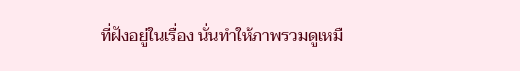ที่ฝังอยู่ในเรื่อง นั่นทำให้ภาพรวมดูเหมื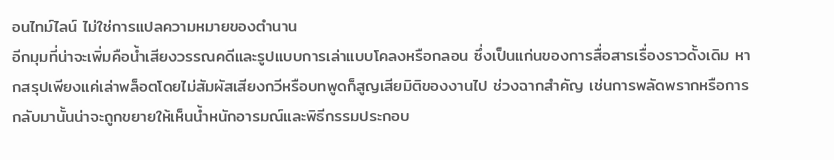อนไทม์ไลน์ ไม่ใช่การแปลความหมายของตำนาน
อีกมุมที่น่าจะเพิ่มคือน้ำเสียงวรรณคดีและรูปแบบการเล่าแบบโคลงหรือกลอน ซึ่งเป็นแก่นของการสื่อสารเรื่องราวดั้งเดิม หากสรุปเพียงแค่เล่าพล็อตโดยไม่สัมผัสเสียงกวีหรือบทพูดก็สูญเสียมิติของงานไป ช่วงฉากสำคัญ เช่นการพลัดพรากหรือการกลับมานั้นน่าจะถูกขยายให้เห็นน้ำหนักอารมณ์และพิธีกรรมประกอบ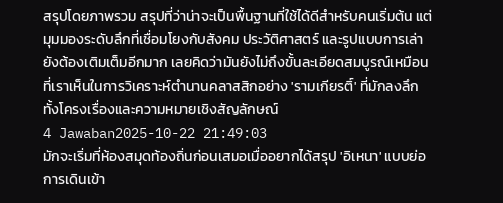สรุปโดยภาพรวม สรุปที่ว่าน่าจะเป็นพื้นฐานที่ใช้ได้ดีสำหรับคนเริ่มต้น แต่มุมมองระดับลึกที่เชื่อมโยงกับสังคม ประวัติศาสตร์ และรูปแบบการเล่า ยังต้องเติมเต็มอีกมาก เลยคิดว่ามันยังไม่ถึงขั้นละเอียดสมบูรณ์เหมือนที่เราเห็นในการวิเคราะห์ตำนานคลาสสิกอย่าง 'รามเกียรติ์' ที่มักลงลึกทั้งโครงเรื่องและความหมายเชิงสัญลักษณ์
4 Jawaban2025-10-22 21:49:03
มักจะเริ่มที่ห้องสมุดท้องถิ่นก่อนเสมอเมื่ออยากได้สรุป 'อิเหนา' แบบย่อ
การเดินเข้า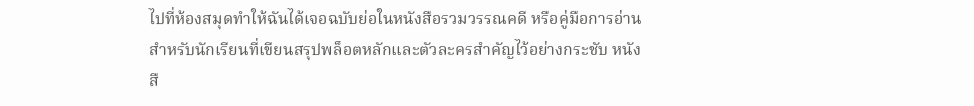ไปที่ห้องสมุดทำให้ฉันได้เจอฉบับย่อในหนังสือรวมวรรณคดี หรือคู่มือการอ่านสำหรับนักเรียนที่เขียนสรุปพล็อตหลักและตัวละครสำคัญไว้อย่างกระชับ หนังสื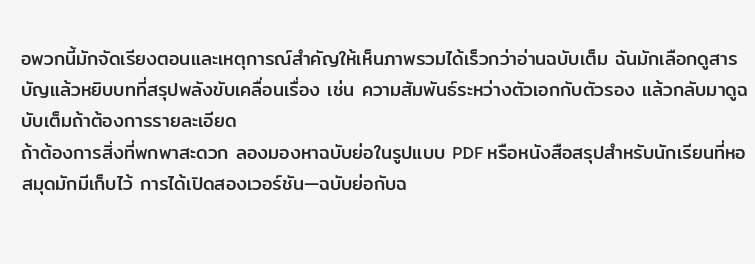อพวกนี้มักจัดเรียงตอนและเหตุการณ์สำคัญให้เห็นภาพรวมได้เร็วกว่าอ่านฉบับเต็ม ฉันมักเลือกดูสารบัญแล้วหยิบบทที่สรุปพลังขับเคลื่อนเรื่อง เช่น ความสัมพันธ์ระหว่างตัวเอกกับตัวรอง แล้วกลับมาดูฉบับเต็มถ้าต้องการรายละเอียด
ถ้าต้องการสิ่งที่พกพาสะดวก ลองมองหาฉบับย่อในรูปแบบ PDF หรือหนังสือสรุปสำหรับนักเรียนที่หอสมุดมักมีเก็บไว้ การได้เปิดสองเวอร์ชัน—ฉบับย่อกับฉ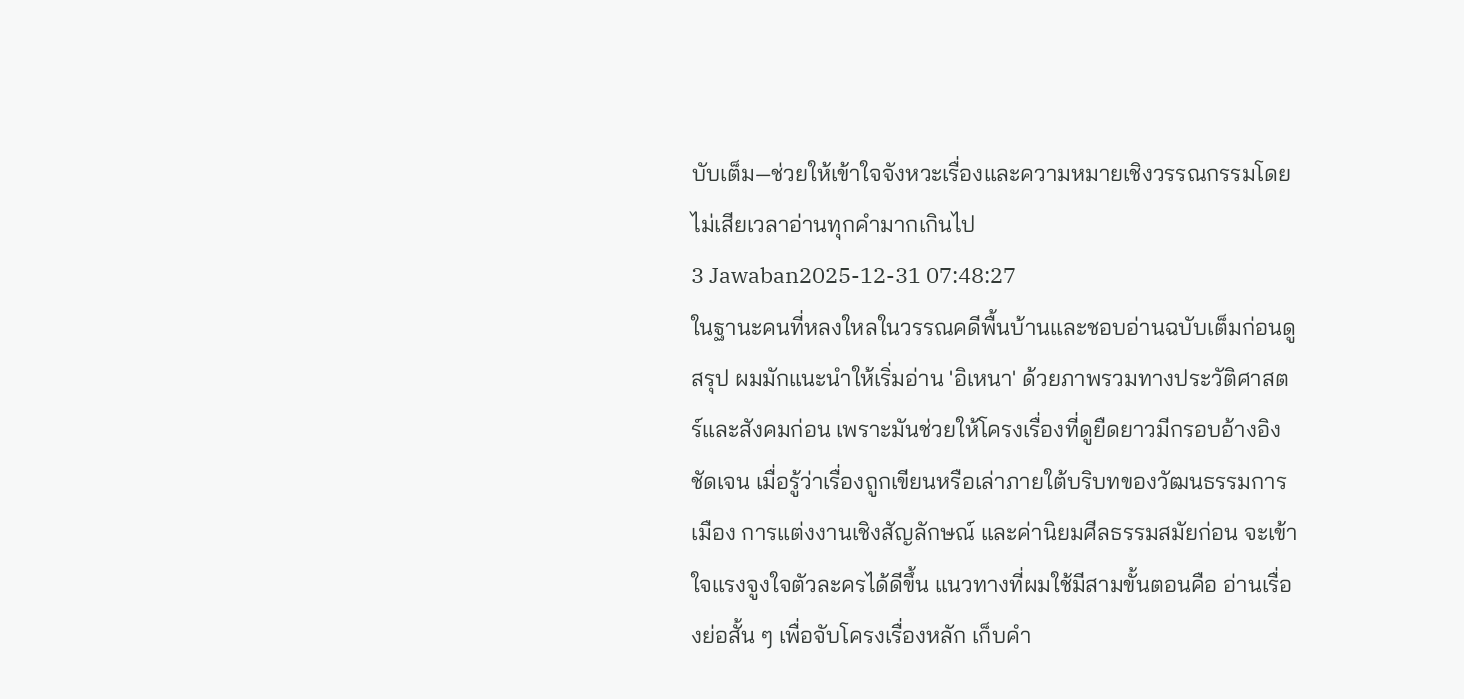บับเต็ม—ช่วยให้เข้าใจจังหวะเรื่องและความหมายเชิงวรรณกรรมโดยไม่เสียเวลาอ่านทุกคำมากเกินไป
3 Jawaban2025-12-31 07:48:27
ในฐานะคนที่หลงใหลในวรรณคดีพื้นบ้านและชอบอ่านฉบับเต็มก่อนดูสรุป ผมมักแนะนำให้เริ่มอ่าน 'อิเหนา' ด้วยภาพรวมทางประวัติศาสตร์และสังคมก่อน เพราะมันช่วยให้โครงเรื่องที่ดูยืดยาวมีกรอบอ้างอิงชัดเจน เมื่อรู้ว่าเรื่องถูกเขียนหรือเล่าภายใต้บริบทของวัฒนธรรมการเมือง การแต่งงานเชิงสัญลักษณ์ และค่านิยมศีลธรรมสมัยก่อน จะเข้าใจแรงจูงใจตัวละครได้ดีขึ้น แนวทางที่ผมใช้มีสามขั้นตอนคือ อ่านเรื่องย่อสั้น ๆ เพื่อจับโครงเรื่องหลัก เก็บคำ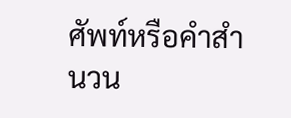ศัพท์หรือคำสำนวน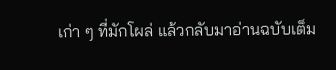เก่า ๆ ที่มักโผล่ แล้วกลับมาอ่านฉบับเต็ม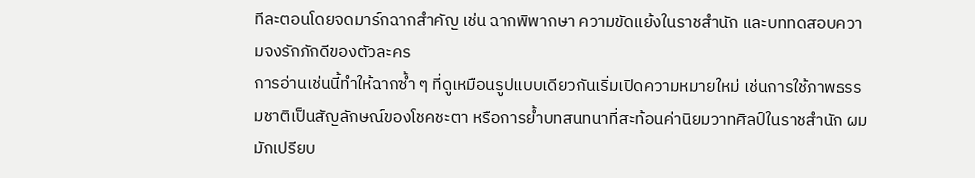ทีละตอนโดยจดมาร์กฉากสำคัญ เช่น ฉากพิพากษา ความขัดแย้งในราชสำนัก และบททดสอบความจงรักภักดีของตัวละคร
การอ่านเช่นนี้ทำให้ฉากซ้ำ ๆ ที่ดูเหมือนรูปแบบเดียวกันเริ่มเปิดความหมายใหม่ เช่นการใช้ภาพธรรมชาติเป็นสัญลักษณ์ของโชคชะตา หรือการย้ำบทสนทนาที่สะท้อนค่านิยมวาทศิลป์ในราชสำนัก ผมมักเปรียบ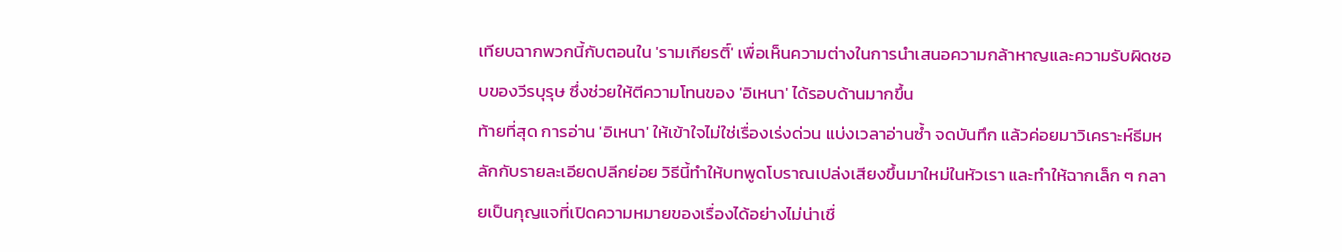เทียบฉากพวกนี้กับตอนใน 'รามเกียรติ์' เพื่อเห็นความต่างในการนำเสนอความกล้าหาญและความรับผิดชอบของวีรบุรุษ ซึ่งช่วยให้ตีความโทนของ 'อิเหนา' ได้รอบด้านมากขึ้น
ท้ายที่สุด การอ่าน 'อิเหนา' ให้เข้าใจไม่ใช่เรื่องเร่งด่วน แบ่งเวลาอ่านซ้ำ จดบันทึก แล้วค่อยมาวิเคราะห์ธีมหลักกับรายละเอียดปลีกย่อย วิธีนี้ทำให้บทพูดโบราณเปล่งเสียงขึ้นมาใหม่ในหัวเรา และทำให้ฉากเล็ก ๆ กลายเป็นกุญแจที่เปิดความหมายของเรื่องได้อย่างไม่น่าเชื่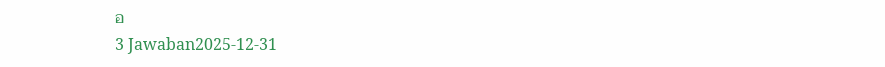อ
3 Jawaban2025-12-31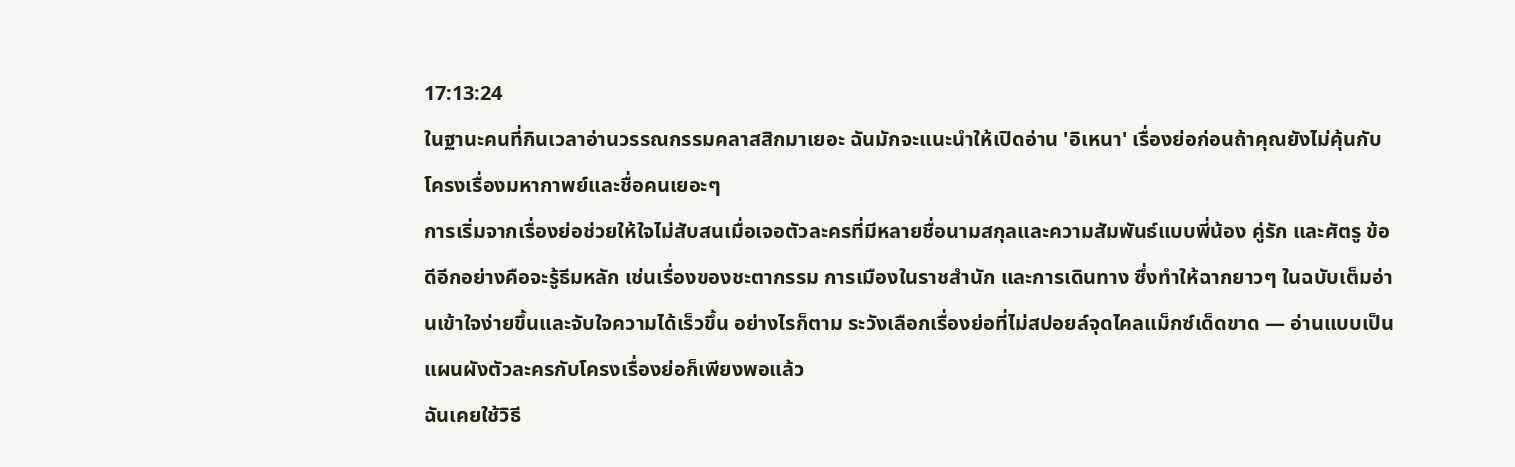17:13:24
ในฐานะคนที่กินเวลาอ่านวรรณกรรมคลาสสิกมาเยอะ ฉันมักจะแนะนำให้เปิดอ่าน 'อิเหนา' เรื่องย่อก่อนถ้าคุณยังไม่คุ้นกับโครงเรื่องมหากาพย์และชื่อคนเยอะๆ
การเริ่มจากเรื่องย่อช่วยให้ใจไม่สับสนเมื่อเจอตัวละครที่มีหลายชื่อนามสกุลและความสัมพันธ์แบบพี่น้อง คู่รัก และศัตรู ข้อดีอีกอย่างคือจะรู้ธีมหลัก เช่นเรื่องของชะตากรรม การเมืองในราชสำนัก และการเดินทาง ซึ่งทำให้ฉากยาวๆ ในฉบับเต็มอ่านเข้าใจง่ายขึ้นและจับใจความได้เร็วขึ้น อย่างไรก็ตาม ระวังเลือกเรื่องย่อที่ไม่สปอยล์จุดไคลแม็กซ์เด็ดขาด — อ่านแบบเป็นแผนผังตัวละครกับโครงเรื่องย่อก็เพียงพอแล้ว
ฉันเคยใช้วิธี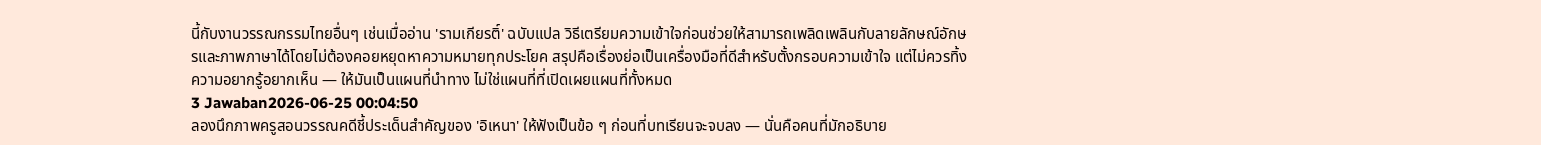นี้กับงานวรรณกรรมไทยอื่นๆ เช่นเมื่ออ่าน 'รามเกียรติ์' ฉบับแปล วิธีเตรียมความเข้าใจก่อนช่วยให้สามารถเพลิดเพลินกับลายลักษณ์อักษรและภาพภาษาได้โดยไม่ต้องคอยหยุดหาความหมายทุกประโยค สรุปคือเรื่องย่อเป็นเครื่องมือที่ดีสำหรับตั้งกรอบความเข้าใจ แต่ไม่ควรทิ้งความอยากรู้อยากเห็น — ให้มันเป็นแผนที่นำทาง ไม่ใช่แผนที่ที่เปิดเผยแผนที่ทั้งหมด
3 Jawaban2026-06-25 00:04:50
ลองนึกภาพครูสอนวรรณคดีชี้ประเด็นสำคัญของ 'อิเหนา' ให้ฟังเป็นข้อ ๆ ก่อนที่บทเรียนจะจบลง — นั่นคือคนที่มักอธิบาย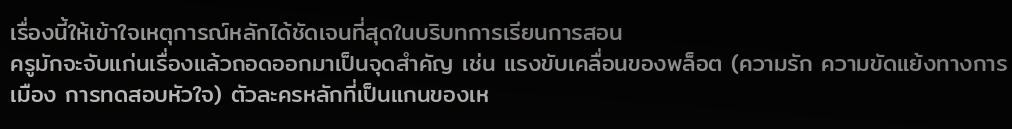เรื่องนี้ให้เข้าใจเหตุการณ์หลักได้ชัดเจนที่สุดในบริบทการเรียนการสอน
ครูมักจะจับแก่นเรื่องแล้วถอดออกมาเป็นจุดสำคัญ เช่น แรงขับเคลื่อนของพล็อต (ความรัก ความขัดแย้งทางการเมือง การทดสอบหัวใจ) ตัวละครหลักที่เป็นแกนของเห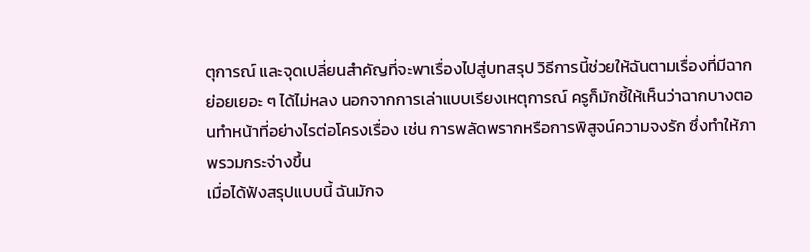ตุการณ์ และจุดเปลี่ยนสำคัญที่จะพาเรื่องไปสู่บทสรุป วิธีการนี้ช่วยให้ฉันตามเรื่องที่มีฉากย่อยเยอะ ๆ ได้ไม่หลง นอกจากการเล่าแบบเรียงเหตุการณ์ ครูก็มักชี้ให้เห็นว่าฉากบางตอนทำหน้าที่อย่างไรต่อโครงเรื่อง เช่น การพลัดพรากหรือการพิสูจน์ความจงรัก ซึ่งทำให้ภาพรวมกระจ่างขึ้น
เมื่อได้ฟังสรุปแบบนี้ ฉันมักจ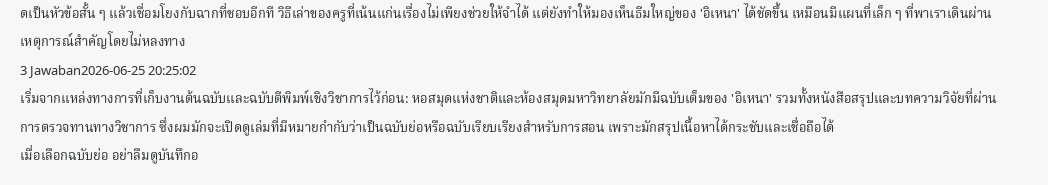ดเป็นหัวข้อสั้น ๆ แล้วเชื่อมโยงกับฉากที่ชอบอีกที วิธีเล่าของครูที่เน้นแก่นเรื่องไม่เพียงช่วยให้จำได้ แต่ยังทำให้มองเห็นธีมใหญ่ของ 'อิเหนา' ได้ชัดขึ้น เหมือนมีแผนที่เล็ก ๆ ที่พาเราเดินผ่านเหตุการณ์สำคัญโดยไม่หลงทาง
3 Jawaban2026-06-25 20:25:02
เริ่มจากแหล่งทางการที่เก็บงานต้นฉบับและฉบับตีพิมพ์เชิงวิชาการไว้ก่อน: หอสมุดแห่งชาติและห้องสมุดมหาวิทยาลัยมักมีฉบับเต็มของ 'อิเหนา' รวมทั้งหนังสือสรุปและบทความวิจัยที่ผ่านการตรวจทานทางวิชาการ ซึ่งผมมักจะเปิดดูเล่มที่มีหมายกำกับว่าเป็นฉบับย่อหรือฉบับเรียบเรียงสำหรับการสอน เพราะมักสรุปเนื้อหาได้กระชับและเชื่อถือได้
เมื่อเลือกฉบับย่อ อย่าลืมดูบันทึกอ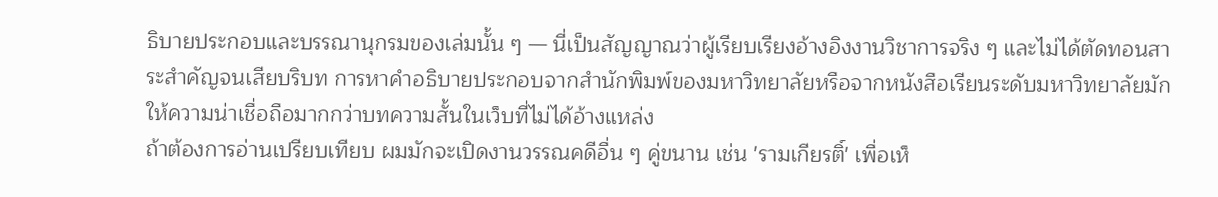ธิบายประกอบและบรรณานุกรมของเล่มนั้น ๆ — นี่เป็นสัญญาณว่าผู้เรียบเรียงอ้างอิงงานวิชาการจริง ๆ และไม่ได้ตัดทอนสาระสำคัญจนเสียบริบท การหาคำอธิบายประกอบจากสำนักพิมพ์ของมหาวิทยาลัยหรือจากหนังสือเรียนระดับมหาวิทยาลัยมักให้ความน่าเชื่อถือมากกว่าบทความสั้นในเว็บที่ไม่ได้อ้างแหล่ง
ถ้าต้องการอ่านเปรียบเทียบ ผมมักจะเปิดงานวรรณคดีอื่น ๆ คู่ขนาน เช่น 'รามเกียรติ์' เพื่อเห็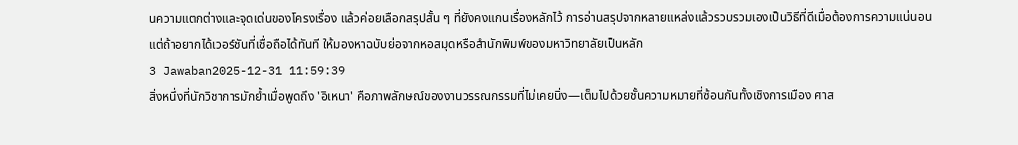นความแตกต่างและจุดเด่นของโครงเรื่อง แล้วค่อยเลือกสรุปสั้น ๆ ที่ยังคงแกนเรื่องหลักไว้ การอ่านสรุปจากหลายแหล่งแล้วรวบรวมเองเป็นวิธีที่ดีเมื่อต้องการความแน่นอน แต่ถ้าอยากได้เวอร์ชันที่เชื่อถือได้ทันที ให้มองหาฉบับย่อจากหอสมุดหรือสำนักพิมพ์ของมหาวิทยาลัยเป็นหลัก
3 Jawaban2025-12-31 11:59:39
สิ่งหนึ่งที่นักวิชาการมักย้ำเมื่อพูดถึง 'อิเหนา' คือภาพลักษณ์ของงานวรรณกรรมที่ไม่เคยนิ่ง—เต็มไปด้วยชั้นความหมายที่ซ้อนกันทั้งเชิงการเมือง ศาส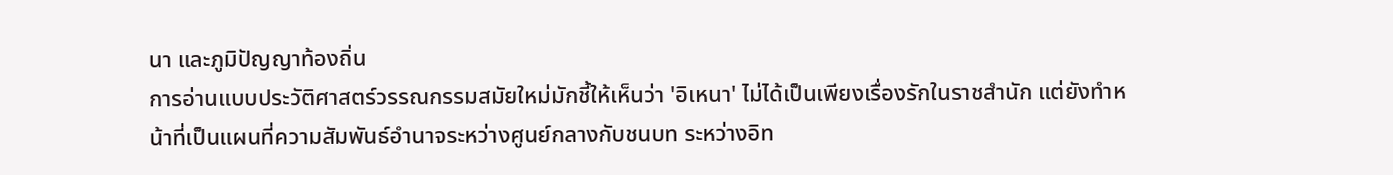นา และภูมิปัญญาท้องถิ่น
การอ่านแบบประวัติศาสตร์วรรณกรรมสมัยใหม่มักชี้ให้เห็นว่า 'อิเหนา' ไม่ได้เป็นเพียงเรื่องรักในราชสำนัก แต่ยังทำหน้าที่เป็นแผนที่ความสัมพันธ์อำนาจระหว่างศูนย์กลางกับชนบท ระหว่างอิท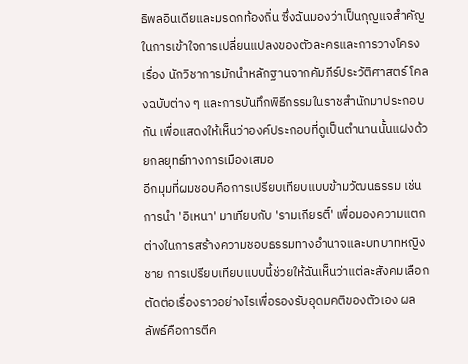ธิพลอินเดียและมรดกท้องถิ่น ซึ่งฉันมองว่าเป็นกุญแจสำคัญในการเข้าใจการเปลี่ยนแปลงของตัวละครและการวางโครงเรื่อง นักวิชาการมักนำหลักฐานจากคัมภีร์ประวัติศาสตร์ โคลงฉบับต่าง ๆ และการบันทึกพิธีกรรมในราชสำนักมาประกอบกัน เพื่อแสดงให้เห็นว่าองค์ประกอบที่ดูเป็นตำนานนั้นแฝงด้วยกลยุทธ์ทางการเมืองเสมอ
อีกมุมที่ผมชอบคือการเปรียบเทียบแบบข้ามวัฒนธรรม เช่นการนำ 'อิเหนา' มาเทียบกับ 'รามเกียรติ์' เพื่อมองความแตกต่างในการสร้างความชอบธรรมทางอำนาจและบทบาทหญิงชาย การเปรียบเทียบแบบนี้ช่วยให้ฉันเห็นว่าแต่ละสังคมเลือกตัดต่อเรื่องราวอย่างไรเพื่อรองรับอุดมคติของตัวเอง ผลลัพธ์คือการตีค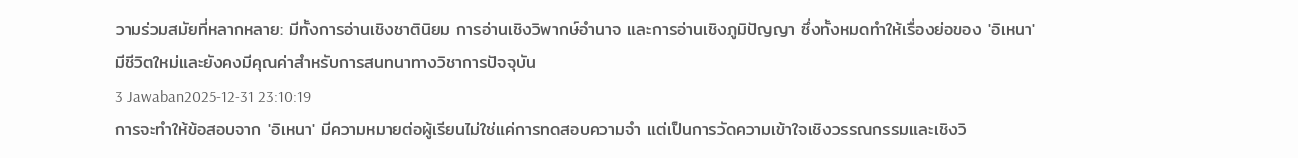วามร่วมสมัยที่หลากหลาย: มีทั้งการอ่านเชิงชาตินิยม การอ่านเชิงวิพากษ์อำนาจ และการอ่านเชิงภูมิปัญญา ซึ่งทั้งหมดทำให้เรื่องย่อของ 'อิเหนา' มีชีวิตใหม่และยังคงมีคุณค่าสำหรับการสนทนาทางวิชาการปัจจุบัน
3 Jawaban2025-12-31 23:10:19
การจะทำให้ข้อสอบจาก 'อิเหนา' มีความหมายต่อผู้เรียนไม่ใช่แค่การทดสอบความจำ แต่เป็นการวัดความเข้าใจเชิงวรรณกรรมและเชิงวิ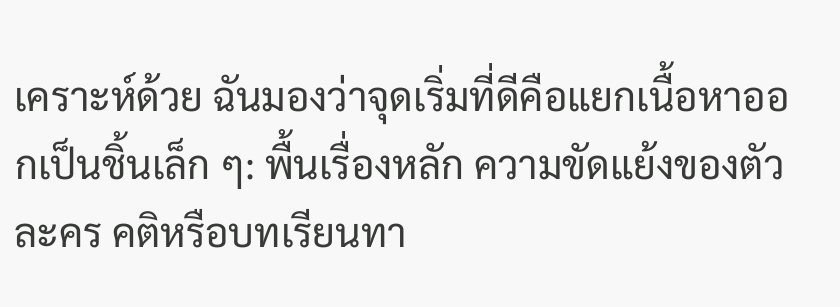เคราะห์ด้วย ฉันมองว่าจุดเริ่มที่ดีคือแยกเนื้อหาออกเป็นชิ้นเล็ก ๆ: พื้นเรื่องหลัก ความขัดแย้งของตัวละคร คติหรือบทเรียนทา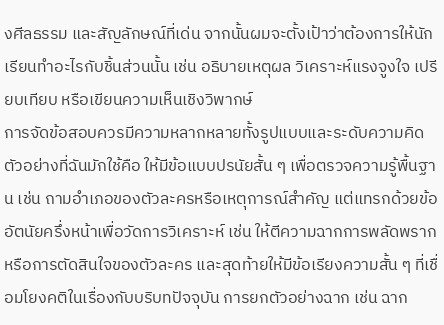งศีลธรรม และสัญลักษณ์ที่เด่น จากนั้นผมจะตั้งเป้าว่าต้องการให้นักเรียนทำอะไรกับชิ้นส่วนนั้น เช่น อธิบายเหตุผล วิเคราะห์แรงจูงใจ เปรียบเทียบ หรือเขียนความเห็นเชิงวิพากษ์
การจัดข้อสอบควรมีความหลากหลายทั้งรูปแบบและระดับความคิด ตัวอย่างที่ฉันมักใช้คือ ให้มีข้อแบบปรนัยสั้น ๆ เพื่อตรวจความรู้พื้นฐาน เช่น ถามอำเภอของตัวละครหรือเหตุการณ์สำคัญ แต่แทรกด้วยข้ออัตนัยครึ่งหน้าเพื่อวัดการวิเคราะห์ เช่น ให้ตีความฉากการพลัดพรากหรือการตัดสินใจของตัวละคร และสุดท้ายให้มีข้อเรียงความสั้น ๆ ที่เชื่อมโยงคติในเรื่องกับบริบทปัจจุบัน การยกตัวอย่างฉาก เช่น ฉาก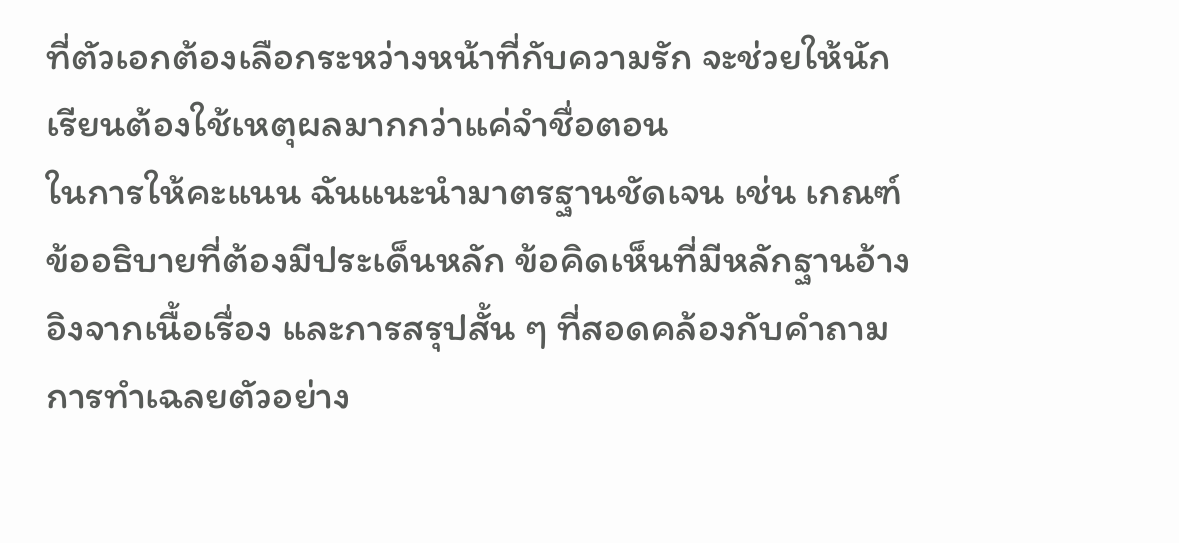ที่ตัวเอกต้องเลือกระหว่างหน้าที่กับความรัก จะช่วยให้นักเรียนต้องใช้เหตุผลมากกว่าแค่จำชื่อตอน
ในการให้คะแนน ฉันแนะนำมาตรฐานชัดเจน เช่น เกณฑ์ข้ออธิบายที่ต้องมีประเด็นหลัก ข้อคิดเห็นที่มีหลักฐานอ้างอิงจากเนื้อเรื่อง และการสรุปสั้น ๆ ที่สอดคล้องกับคำถาม การทำเฉลยตัวอย่าง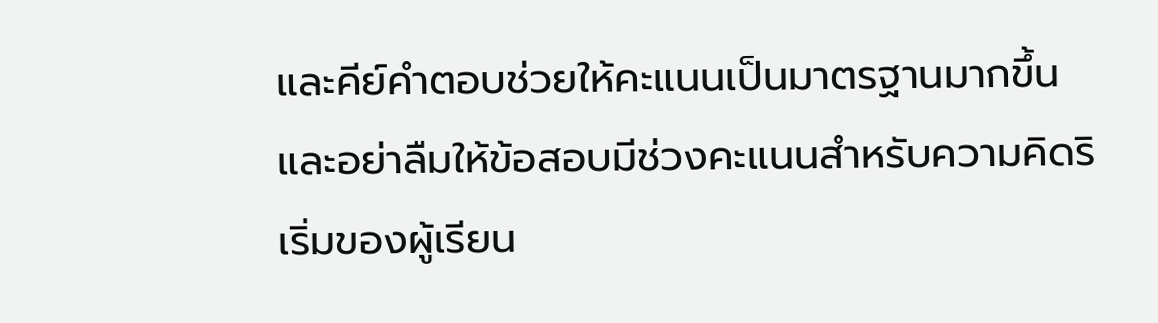และคีย์คำตอบช่วยให้คะแนนเป็นมาตรฐานมากขึ้น และอย่าลืมให้ข้อสอบมีช่วงคะแนนสำหรับความคิดริเริ่มของผู้เรียน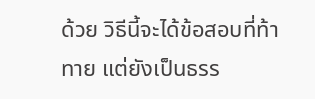ด้วย วิธีนี้จะได้ข้อสอบที่ท้าทาย แต่ยังเป็นธรร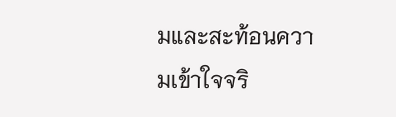มและสะท้อนความเข้าใจจริ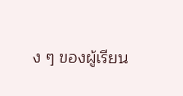ง ๆ ของผู้เรียน